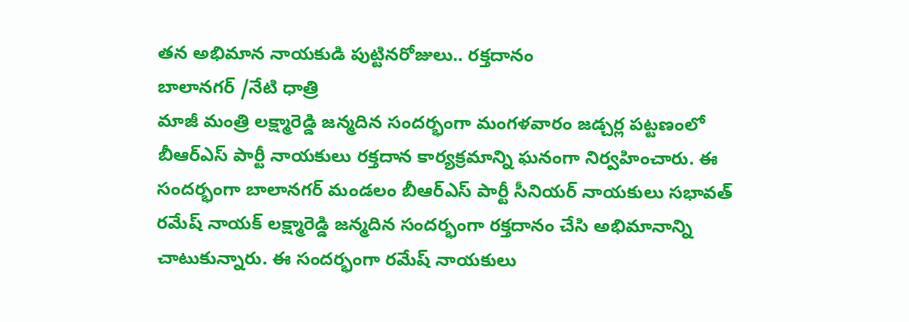తన అభిమాన నాయకుడి పుట్టినరోజులు.. రక్తదానం
బాలానగర్ /నేటి ధాత్రి
మాజీ మంత్రి లక్ష్మారెడ్డి జన్మదిన సందర్భంగా మంగళవారం జడ్చర్ల పట్టణంలో బీఆర్ఎస్ పార్టీ నాయకులు రక్తదాన కార్యక్రమాన్ని ఘనంగా నిర్వహించారు. ఈ సందర్భంగా బాలానగర్ మండలం బీఆర్ఎస్ పార్టీ సీనియర్ నాయకులు సభావత్ రమేష్ నాయక్ లక్ష్మారెడ్డి జన్మదిన సందర్భంగా రక్తదానం చేసి అభిమానాన్ని చాటుకున్నారు. ఈ సందర్భంగా రమేష్ నాయకులు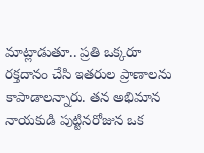మాట్లాడుతూ.. ప్రతి ఒక్కరూ రక్తదానం చేసి ఇతరుల ప్రాణాలను కాపాడాలన్నారు. తన అభిమాన నాయకుడి పుట్టినరోజున ఒక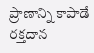ప్రాణాన్ని కాపాడే రక్తదాన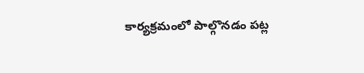కార్యక్రమంలో పాల్గొనడం పట్ల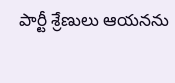పార్టీ శ్రేణులు ఆయనను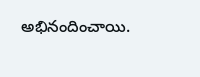అభినందించాయి.